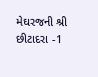મેઘરજની શ્રી છીટાદરા -1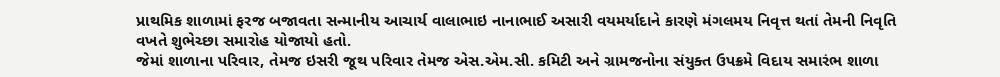પ્રાથમિક શાળામાં ફરજ બજાવતા સન્માનીય આચાર્ય વાલાભાઇ નાનાભાઈ અસારી વયમર્યાદાને કારણે મંગલમય નિવૃત્ત થતાં તેમની નિવૃતિ વખતે શુભેચ્છા સમારોહ યોજાયો હતો.
જેમાં શાળાના પરિવાર, તેમજ ઇસરી જૂથ પરિવાર તેમજ એસ.એમ.સી. કમિટી અને ગ્રામજનોના સંયુક્ત ઉપક્રમે વિદાય સમારંભ શાળા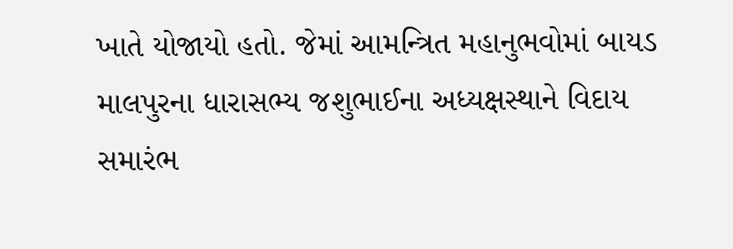ખાતે યોજાયો હતો. જેમાં આમન્ત્રિત મહાનુભવોમાં બાયડ માલપુરના ધારાસભ્ય જશુભાઈના અધ્યક્ષસ્થાને વિદાય સમારંભ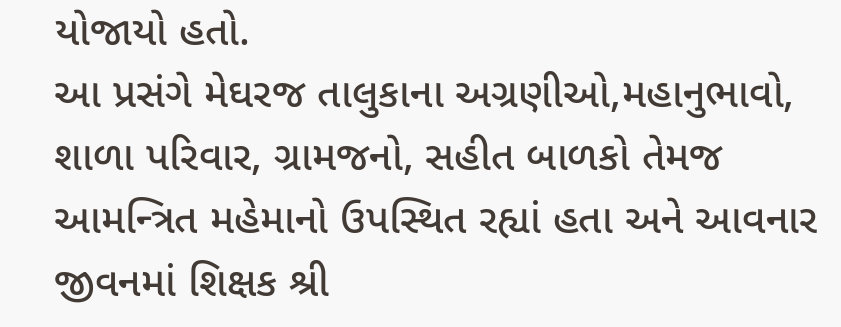યોજાયો હતો.
આ પ્રસંગે મેઘરજ તાલુકાના અગ્રણીઓ,મહાનુભાવો, શાળા પરિવાર, ગ્રામજનો, સહીત બાળકો તેમજ આમન્ત્રિત મહેમાનો ઉપસ્થિત રહ્યાં હતા અને આવનાર જીવનમાં શિક્ષક શ્રી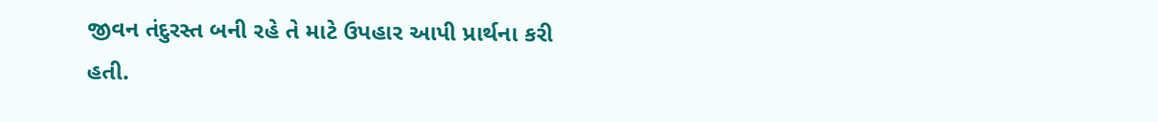જીવન તંદુરસ્ત બની રહે તે માટે ઉપહાર આપી પ્રાર્થના કરી હતી.